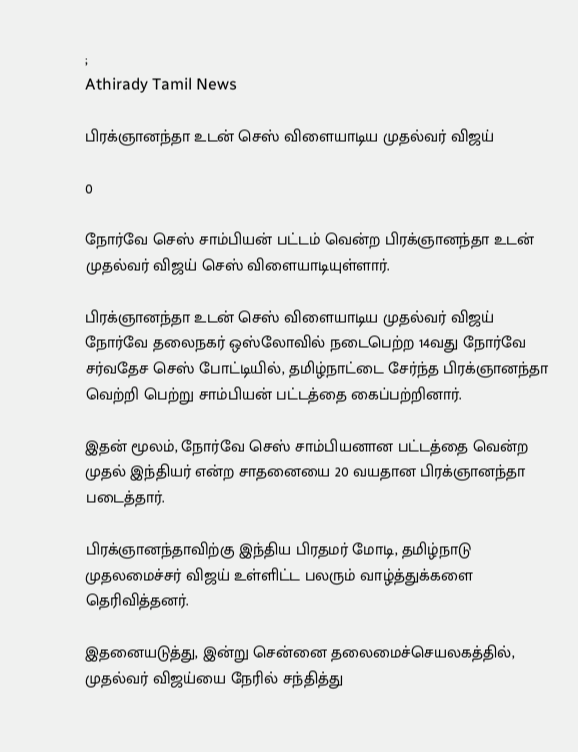;
Athirady Tamil News

பிரக்ஞானந்தா உடன் செஸ் விளையாடிய முதல்வர் விஜய்

0

நோர்வே செஸ் சாம்பியன் பட்டம் வென்ற பிரக்ஞானந்தா உடன் முதல்வர் விஜய் செஸ் விளையாடியுள்ளார்.

பிரக்ஞானந்தா உடன் செஸ் விளையாடிய முதல்வர் விஜய்
நோர்வே தலைநகர் ஒஸ்லோவில் நடைபெற்ற 14வது நோர்வே சர்வதேச செஸ் போட்டியில், தமிழ்நாட்டை சேர்ந்த பிரக்ஞானந்தா வெற்றி பெற்று சாம்பியன் பட்டத்தை கைப்பற்றினார்.

இதன் மூலம், நோர்வே செஸ் சாம்பியனான பட்டத்தை வென்ற முதல் இந்தியர் என்ற சாதனையை 20 வயதான பிரக்ஞானந்தா படைத்தார்.

பிரக்ஞானந்தாவிற்கு இந்திய பிரதமர் மோடி, தமிழ்நாடு முதலமைச்சர் விஜய் உள்ளிட்ட பலரும் வாழ்த்துக்களை தெரிவித்தனர்.

இதனையடுத்து, இன்று சென்னை தலைமைச்செயலகத்தில், முதல்வர் விஜய்யை நேரில் சந்தித்து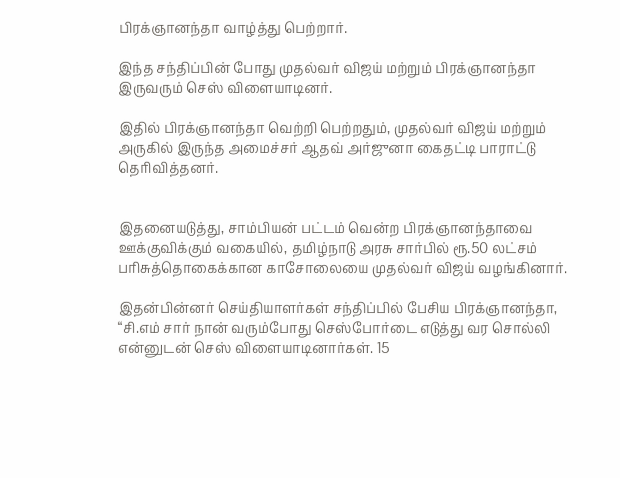பிரக்ஞானந்தா வாழ்த்து பெற்றார்.

இந்த சந்திப்பின் போது முதல்வர் விஜய் மற்றும் பிரக்ஞானந்தா இருவரும் செஸ் விளையாடினர்.

இதில் பிரக்ஞானந்தா வெற்றி பெற்றதும், முதல்வர் விஜய் மற்றும் அருகில் இருந்த அமைச்சர் ஆதவ் அர்ஜுனா கைதட்டி பாராட்டு தெரிவித்தனர்.


இதனையடுத்து, சாம்பியன் பட்டம் வென்ற பிரக்ஞானந்தாவை ஊக்குவிக்கும் வகையில், தமிழ்நாடு அரசு சார்பில் ரூ.50 லட்சம் பரிசுத்தொகைக்கான காசோலையை முதல்வர் விஜய் வழங்கினார்.

இதன்பின்னர் செய்தியாளர்கள் சந்திப்பில் பேசிய பிரக்ஞானந்தா, “சி.எம் சார் நான் வரும்போது செஸ்போர்டை எடுத்து வர சொல்லி என்னுடன் செஸ் விளையாடினார்கள். 15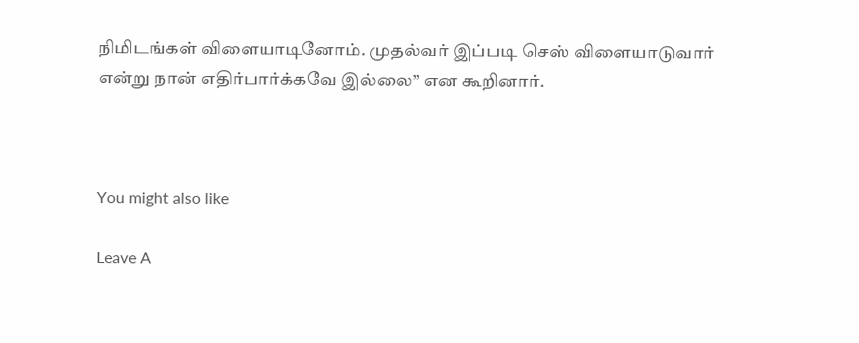நிமிடங்கள் விளையாடினோம். முதல்வர் இப்படி செஸ் விளையாடுவார் என்று நான் எதிர்பார்க்கவே இல்லை” என கூறினார்.



You might also like

Leave A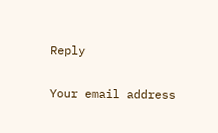Reply

Your email address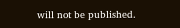will not be published.